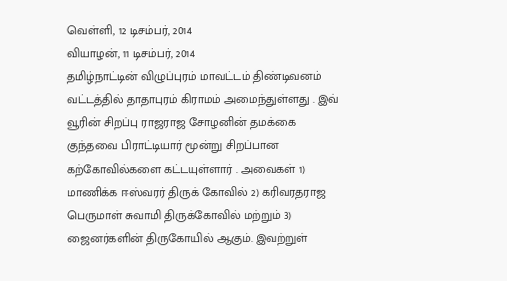வெள்ளி, 12 டிசம்பர், 2014
வியாழன், 11 டிசம்பர், 2014
தமிழ்நாட்டின் விழுப்புரம் மாவட்டம் திண்டிவனம் வட்டத்தில் தாதாபுரம் கிராமம் அமைந்துள்ளது . இவ் வூரின் சிறப்பு ராஜராஜ சோழனின் தமக்கை குந்தவை பிராட்டியார் மூன்று சிறப்பான கற்கோவில்களை கட்டயுள்ளார் . அவைகள் 1) மாணிக்க ஈஸ்வரர் திருக் கோவில் 2) கரிவரதராஜ பெருமாள் சுவாமி திருக்கோவில் மற்றும் 3) ஜைனர்களின் திருகோயில் ஆகும். இவற்றுள்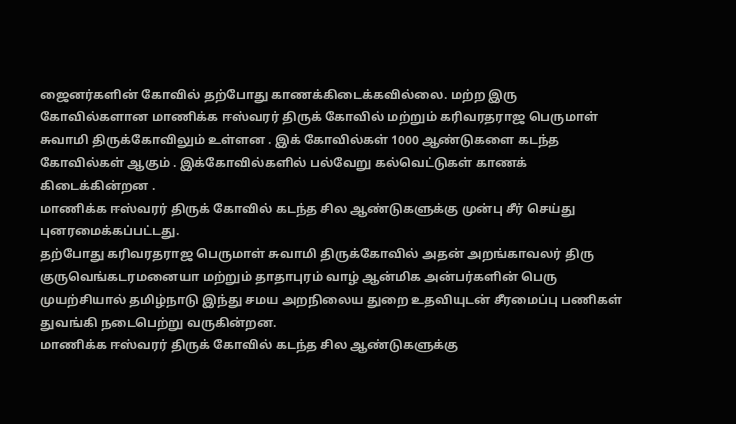ஜைனர்களின் கோவில் தற்போது காணக்கிடைக்கவில்லை. மற்ற இரு கோவில்களான மாணிக்க ஈஸ்வரர் திருக் கோவில் மற்றும் கரிவரதராஜ பெருமாள் சுவாமி திருக்கோவிலும் உள்ளன . இக் கோவில்கள் 1000 ஆண்டுகளை கடந்த கோவில்கள் ஆகும் . இக்கோவில்களில் பல்வேறு கல்வெட்டுகள் காணக் கிடைக்கின்றன .
மாணிக்க ஈஸ்வரர் திருக் கோவில் கடந்த சில ஆண்டுகளுக்கு முன்பு சீர் செய்து புனரமைக்கப்பட்டது.
தற்போது கரிவரதராஜ பெருமாள் சுவாமி திருக்கோவில் அதன் அறங்காவலர் திரு குருவெங்கடரமனையா மற்றும் தாதாபுரம் வாழ் ஆன்மிக அன்பர்களின் பெரு முயற்சியால் தமிழ்நாடு இந்து சமய அறநிலைய துறை உதவியுடன் சீரமைப்பு பணிகள் துவங்கி நடைபெற்று வருகின்றன.
மாணிக்க ஈஸ்வரர் திருக் கோவில் கடந்த சில ஆண்டுகளுக்கு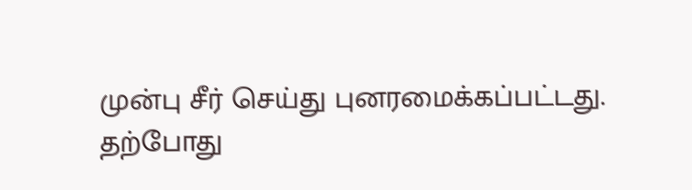முன்பு சீர் செய்து புனரமைக்கப்பட்டது.
தற்போது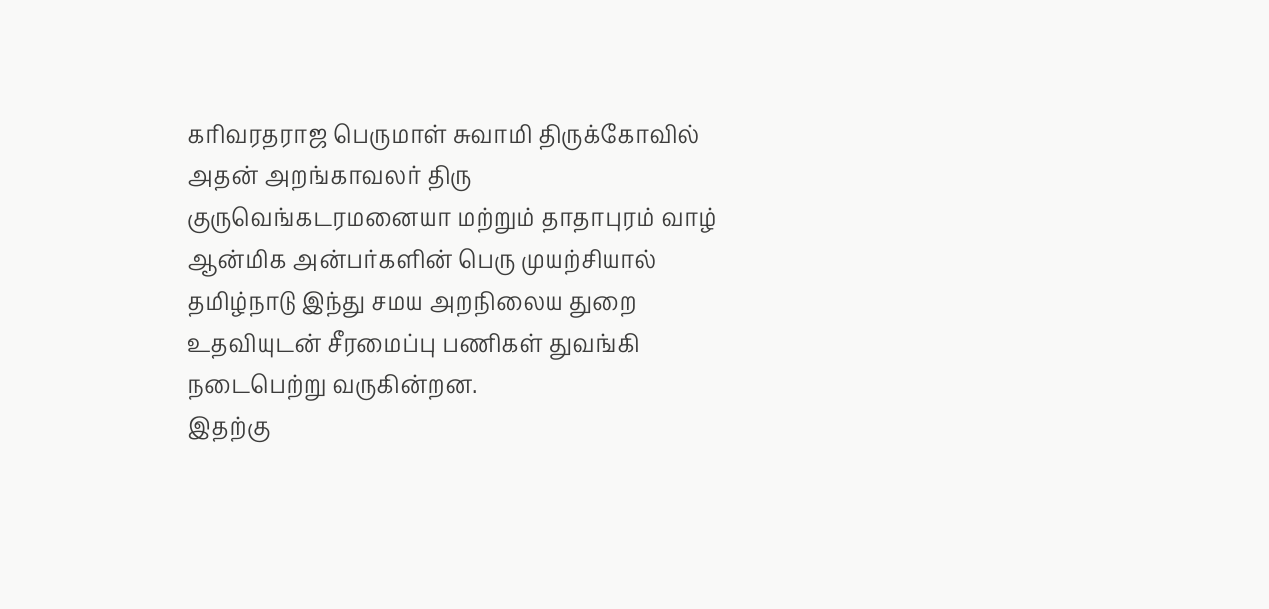கரிவரதராஜ பெருமாள் சுவாமி திருக்கோவில் அதன் அறங்காவலர் திரு குருவெங்கடரமனையா மற்றும் தாதாபுரம் வாழ் ஆன்மிக அன்பர்களின் பெரு முயற்சியால் தமிழ்நாடு இந்து சமய அறநிலைய துறை உதவியுடன் சீரமைப்பு பணிகள் துவங்கி நடைபெற்று வருகின்றன.
இதற்கு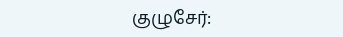குழுசேர்: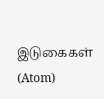இடுகைகள் (Atom)